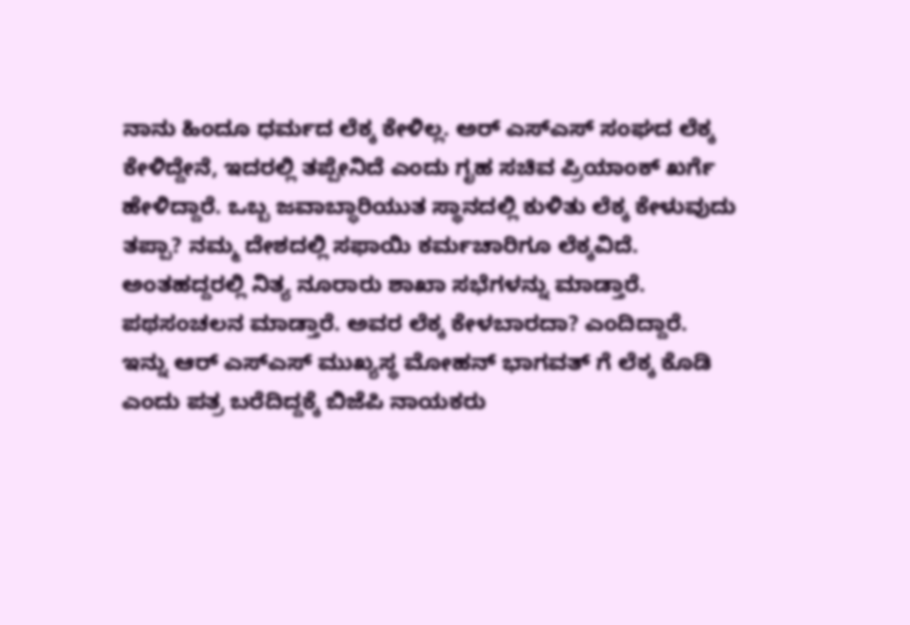ನಾನು ಹಿಂದೂ ಧರ್ಮದ ಲೆಕ್ಕ ಕೇಳಿಲ್ಲ. ಅರ್ ಎಸ್ಎಸ್ ಸಂಘದ ಲೆಕ್ಕ ಕೇಳಿದ್ದೇನೆ, ಇದರಲ್ಲಿ ತಪ್ಪೇನಿದೆ ಎಂದು ಗೃಹ ಸಚಿವ ಪ್ರಿಯಾಂಕ್ ಖರ್ಗೆ ಹೇಳಿದ್ದಾರೆ. ಒಬ್ಬ ಜವಾಬ್ಧಾರಿಯುತ ಸ್ಥಾನದಲ್ಲಿ ಕುಳಿತು ಲೆಕ್ಕ ಕೇಳುವುದು ತಪ್ಪಾ? ನಮ್ಮ ದೇಶದಲ್ಲಿ ಸಫಾಯಿ ಕರ್ಮಚಾರಿಗೂ ಲೆಕ್ಕವಿದೆ.
ಅಂತಹದ್ದರಲ್ಲಿ ನಿತ್ಯ ನೂರಾರು ಶಾಖಾ ಸಭೆಗಳನ್ನು ಮಾಡ್ತಾರೆ. ಪಥಸಂಚಲನ ಮಾಡ್ತಾರೆ. ಅವರ ಲೆಕ್ಕ ಕೇಳಬಾರದಾ? ಎಂದಿದ್ದಾರೆ.
ಇನ್ನು ಆರ್ ಎಸ್ಎಸ್ ಮುಖ್ಯಸ್ಥ ಮೋಹನ್ ಭಾಗವತ್ ಗೆ ಲೆಕ್ಕ ಕೊಡಿ ಎಂದು ಪತ್ರ ಬರೆದಿದ್ದಕ್ಕೆ ಬಿಜೆಪಿ ನಾಯಕರು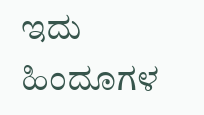ಇದು ಹಿಂದೂಗಳ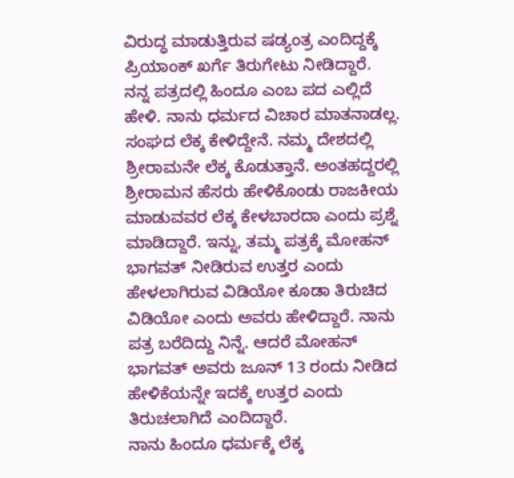ವಿರುದ್ಧ ಮಾಡುತ್ತಿರುವ ಷಡ್ಯಂತ್ರ ಎಂದಿದ್ದಕ್ಕೆ ಪ್ರಿಯಾಂಕ್ ಖರ್ಗೆ ತಿರುಗೇಟು ನೀಡಿದ್ದಾರೆ.
ನನ್ನ ಪತ್ರದಲ್ಲಿ ಹಿಂದೂ ಎಂಬ ಪದ ಎಲ್ಲಿದೆ ಹೇಳಿ. ನಾನು ಧರ್ಮದ ವಿಚಾರ ಮಾತನಾಡಲ್ಲ. ಸಂಘದ ಲೆಕ್ಕ ಕೇಳಿದ್ದೇನೆ. ನಮ್ಮ ದೇಶದಲ್ಲಿ ಶ್ರೀರಾಮನೇ ಲೆಕ್ಕ ಕೊಡುತ್ತಾನೆ. ಅಂತಹದ್ದರಲ್ಲಿ ಶ್ರೀರಾಮನ ಹೆಸರು ಹೇಳಿಕೊಂಡು ರಾಜಕೀಯ ಮಾಡುವವರ ಲೆಕ್ಕ ಕೇಳಬಾರದಾ ಎಂದು ಪ್ರಶ್ನೆ ಮಾಡಿದ್ದಾರೆ. ಇನ್ನು, ತಮ್ಮ ಪತ್ರಕ್ಕೆ ಮೋಹನ್ ಭಾಗವತ್ ನೀಡಿರುವ ಉತ್ತರ ಎಂದು ಹೇಳಲಾಗಿರುವ ವಿಡಿಯೋ ಕೂಡಾ ತಿರುಚಿದ ವಿಡಿಯೋ ಎಂದು ಅವರು ಹೇಳಿದ್ದಾರೆ. ನಾನು ಪತ್ರ ಬರೆದಿದ್ದು ನಿನ್ನೆ. ಆದರೆ ಮೋಹನ್ ಭಾಗವತ್ ಅವರು ಜೂನ್ 13 ರಂದು ನೀಡಿದ ಹೇಳಿಕೆಯನ್ನೇ ಇದಕ್ಕೆ ಉತ್ತರ ಎಂದು ತಿರುಚಲಾಗಿದೆ ಎಂದಿದ್ದಾರೆ.
ನಾನು ಹಿಂದೂ ಧರ್ಮಕ್ಕೆ ಲೆಕ್ಕ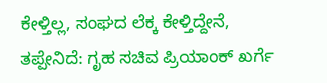ಕೇಳ್ತಿಲ್ಲ, ಸಂಘದ ಲೆಕ್ಕ ಕೇಳ್ತಿದ್ದೇನೆ, ತಪ್ಪೇನಿದೆ: ಗೃಹ ಸಚಿವ ಪ್ರಿಯಾಂಕ್ ಖರ್ಗೆ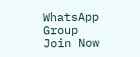WhatsApp Group
Join Now